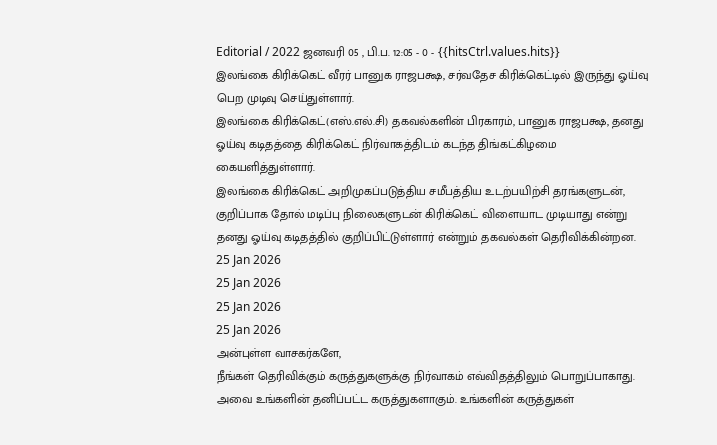Editorial / 2022 ஜனவரி 05 , பி.ப. 12:05 - 0 - {{hitsCtrl.values.hits}}
இலங்கை கிரிக்கெட் வீரர் பானுக ராஜபக்ஷ, சர்வதேச கிரிக்கெட்டில் இருந்து ஓய்வு பெற முடிவு செய்துள்ளார்.
இலங்கை கிரிக்கெட்(எஸ்.எல்.சி) தகவல்களின் பிரகாரம், பானுக ராஜபக்ஷ, தனது ஓய்வு கடிதத்தை கிரிக்கெட் நிர்வாகத்திடம் கடந்த திங்கட்கிழமை கையளித்துள்ளார்.
இலங்கை கிரிக்கெட் அறிமுகப்படுத்திய சமீபத்திய உடற்பயிற்சி தரங்களுடன், குறிப்பாக தோல் மடிப்பு நிலைகளுடன் கிரிக்கெட் விளையாட முடியாது என்று தனது ஓய்வு கடிதத்தில் குறிப்பிட்டுள்ளார் என்றும் தகவல்கள் தெரிவிக்கின்றன.
25 Jan 2026
25 Jan 2026
25 Jan 2026
25 Jan 2026
அன்புள்ள வாசகர்களே,
நீங்கள் தெரிவிக்கும் கருத்துகளுக்கு நிர்வாகம் எவ்விதத்திலும் பொறுப்பாகாது. அவை உங்களின் தனிப்பட்ட கருத்துகளாகும். உங்களின் கருத்துகள்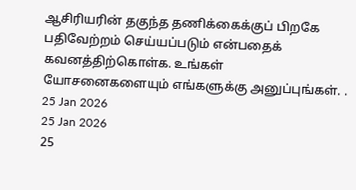ஆசிரியரின் தகுந்த தணிக்கைக்குப் பிறகே பதிவேற்றம் செய்யப்படும் என்பதைக் கவனத்திற்கொள்க. உங்கள் யோசனைகளையும் எங்களுக்கு அனுப்புங்கள். .
25 Jan 2026
25 Jan 2026
25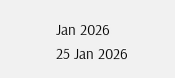Jan 2026
25 Jan 2026